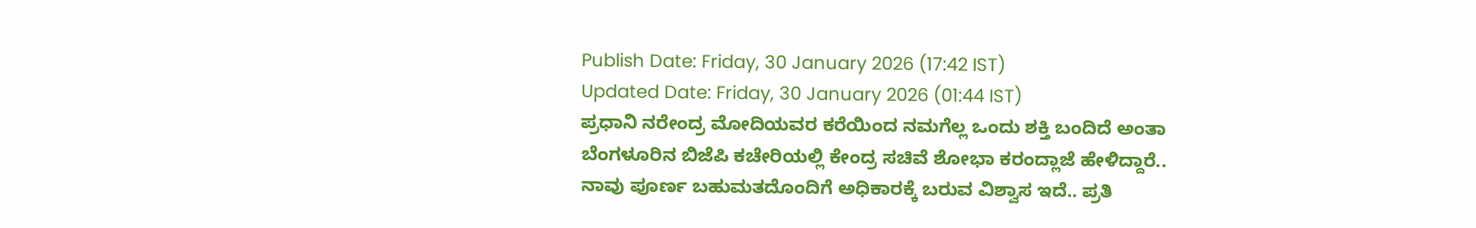Publish Date: Friday, 30 January 2026 (17:42 IST)
Updated Date: Friday, 30 January 2026 (01:44 IST)
ಪ್ರಧಾನಿ ನರೇಂದ್ರ ಮೋದಿಯವರ ಕರೆಯಿಂದ ನಮಗೆಲ್ಲ ಒಂದು ಶಕ್ತಿ ಬಂದಿದೆ ಅಂತಾ ಬೆಂಗಳೂರಿನ ಬಿಜೆಪಿ ಕಚೇರಿಯಲ್ಲಿ ಕೇಂದ್ರ ಸಚಿವೆ ಶೋಭಾ ಕರಂದ್ಲಾಜೆ ಹೇಳಿದ್ದಾರೆ.. ನಾವು ಪೂರ್ಣ ಬಹುಮತದೊಂದಿಗೆ ಅಧಿಕಾರಕ್ಕೆ ಬರುವ ವಿಶ್ವಾಸ ಇದೆ.. ಪ್ರತಿ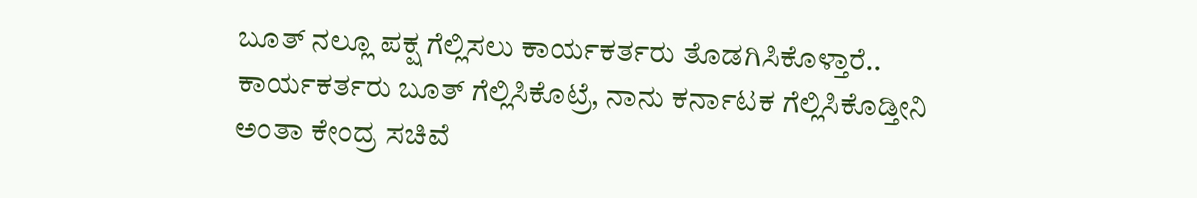ಬೂತ್ ನಲ್ಲೂ ಪಕ್ಷ ಗೆಲ್ಲಿಸಲು ಕಾರ್ಯಕರ್ತರು ತೊಡಗಿಸಿಕೊಳ್ತಾರೆ.. ಕಾರ್ಯಕರ್ತರು ಬೂತ್ ಗೆಲ್ಲಿಸಿಕೊಟ್ರೆ, ನಾನು ಕರ್ನಾಟಕ ಗೆಲ್ಲಿಸಿಕೊಡ್ತೀನಿ ಅಂತಾ ಕೇಂದ್ರ ಸಚಿವೆ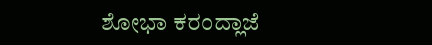ಶೋಭಾ ಕರಂದ್ಲಾಜೆ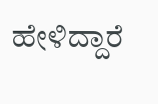ಹೇಳಿದ್ದಾರೆ